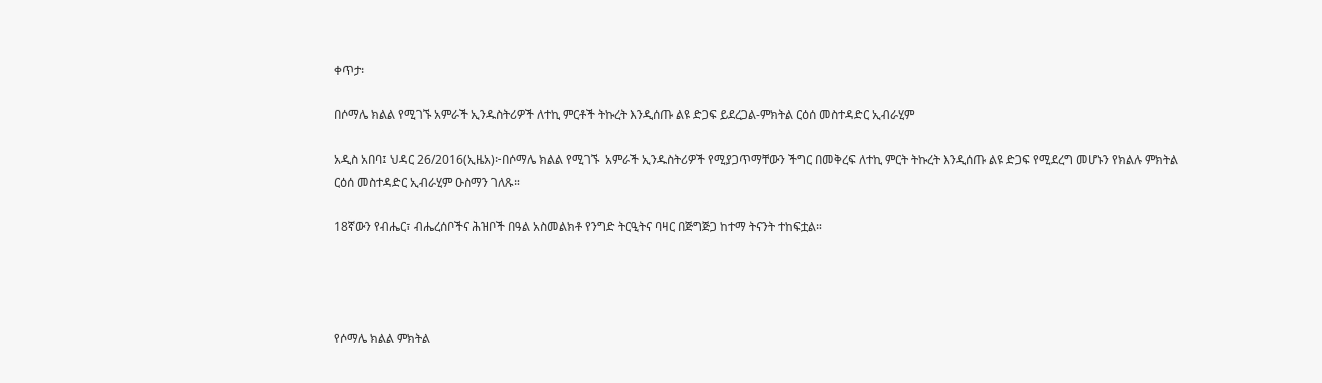ቀጥታ፡

በሶማሌ ክልል የሚገኙ አምራች ኢንዱስትሪዎች ለተኪ ምርቶች ትኩረት እንዲሰጡ ልዩ ድጋፍ ይደረጋል-ምክትል ርዕሰ መስተዳድር ኢብራሂም

አዲስ አበባ፤ ህዳር 26/2016(ኢዜአ)፦በሶማሌ ክልል የሚገኙ  አምራች ኢንዱስትሪዎች የሚያጋጥማቸውን ችግር በመቅረፍ ለተኪ ምርት ትኩረት እንዲሰጡ ልዩ ድጋፍ የሚደረግ መሆኑን የክልሉ ምክትል ርዕሰ መስተዳድር ኢብራሂም ዑስማን ገለጹ።

18ኛውን የብሔር፣ ብሔረሰቦችና ሕዝቦች በዓል አስመልክቶ የንግድ ትርዒትና ባዛር በጅግጅጋ ከተማ ትናንት ተከፍቷል።




የሶማሌ ክልል ምክትል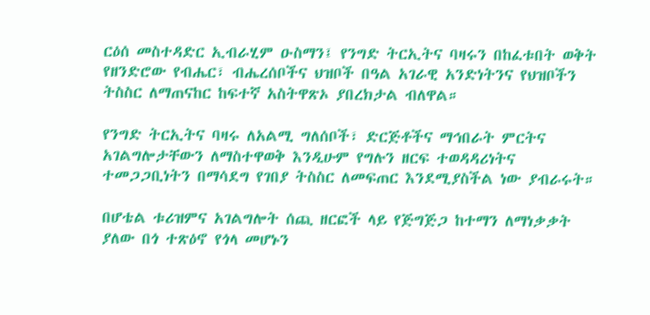ርዕሰ መስተዳድር ኢብራሂም ዑስማን፤ የንግድ ትርኢትና ባዛሩን በከፈቱበት ወቅት የዘንድሮው የብሔር፣ ብሔረሰቦችና ህዝቦች በዓል አገራዊ አንድነትንና የህዝቦችን ትስስር ለማጠናከር ከፍተኛ አስትዋጽኦ ያበረክታል ብለዋል።

የንግድ ትርኢትና ባዛሩ ለአልሚ ግለሰቦች፣ ድርጅቶችና ማኅበራት ምርትና አገልግሎታቸውን ለማስተዋወቅ እንዲሁም የግሉን ዘርፍ ተወዳዳሪነትና ተመጋጋቢነትን በማሳደግ የገበያ ትስስር ለመፍጠር እንደሚያስችል ነው ያብራሩት።

በሆቴል ቱሪዝምና አገልግሎት ሰጪ ዘርፎች ላይ የጅግጅጋ ከተማን ለማነቃቃት ያለው በጎ ተጽዕኖ የጎላ መሆኑን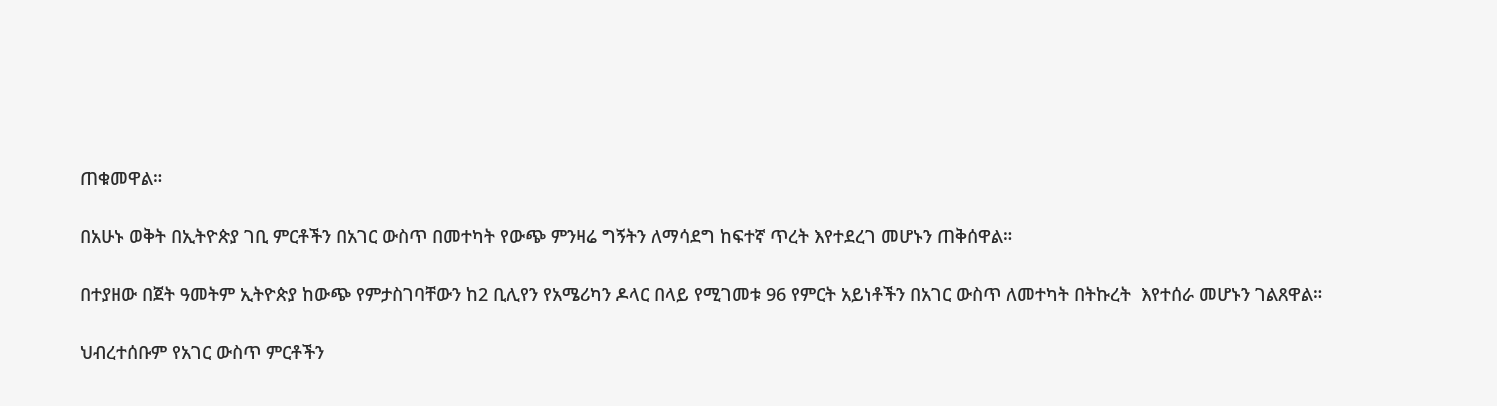ጠቁመዋል።

በአሁኑ ወቅት በኢትዮጵያ ገቢ ምርቶችን በአገር ውስጥ በመተካት የውጭ ምንዛሬ ግኝትን ለማሳደግ ከፍተኛ ጥረት እየተደረገ መሆኑን ጠቅሰዋል።

በተያዘው በጀት ዓመትም ኢትዮጵያ ከውጭ የምታስገባቸውን ከ2 ቢሊየን የአሜሪካን ዶላር በላይ የሚገመቱ 96 የምርት አይነቶችን በአገር ውስጥ ለመተካት በትኩረት  እየተሰራ መሆኑን ገልጸዋል።

ህብረተሰቡም የአገር ውስጥ ምርቶችን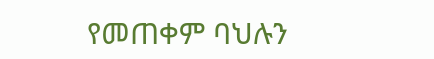የመጠቀም ባህሉን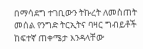በማሳደግ ተገቢውን ትኩረት ለመስጠት መሰል የንግድ ትርኢትና ባዛር ግብይቶች ከፍተኛ ጠቀሜታ እንዳላቸው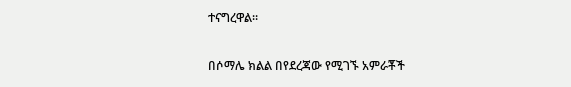ተናግረዋል።

በሶማሌ ክልል በየደረጃው የሚገኙ አምራቾች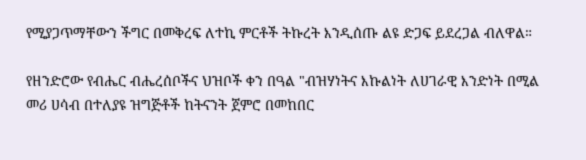የሚያጋጥማቸውን ችግር በመቅረፍ ለተኪ ምርቶች ትኩረት እንዲሰጡ ልዩ ድጋፍ ይደረጋል ብለዋል።

የዘንድሮው የብሔር ብሔረሰቦችና ህዝቦች ቀን በዓል "ብዝሃነትና እኩልነት ለሀገራዊ እንድነት በሚል መሪ ሀሳብ በተለያዩ ዝግጅቶች ከትናንት ጀምሮ በመከበር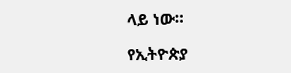ላይ ነው።

የኢትዮጵያ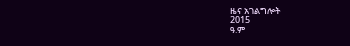ዜና አገልግሎት
2015
ዓ.ም